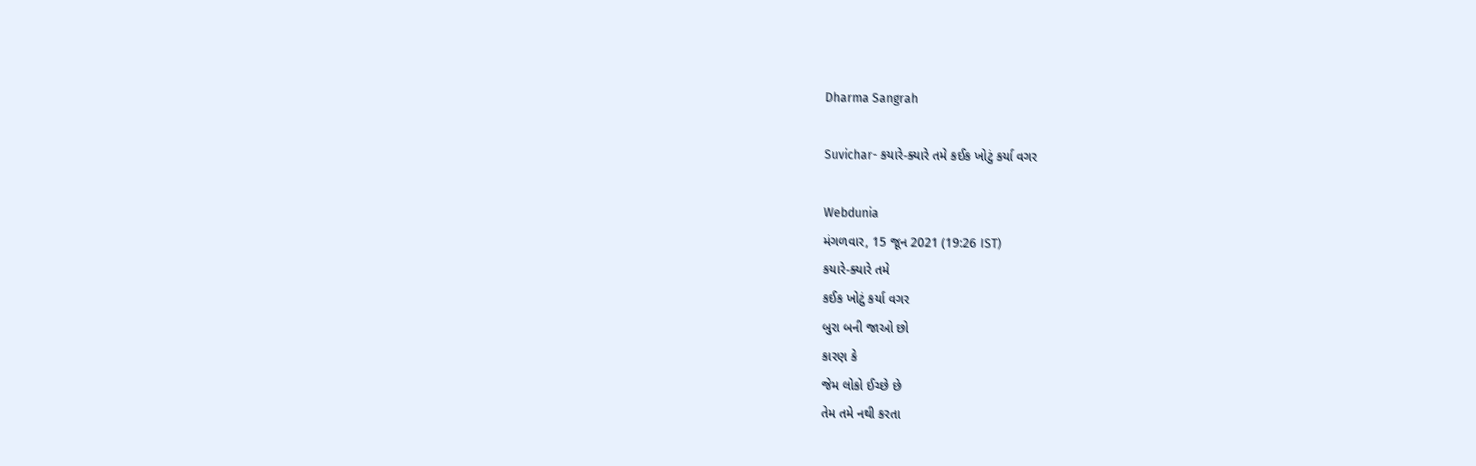Dharma Sangrah

Suvichar- કયારે-ક્યારે તમે કઈક ખોટું કર્યા વગર

Webdunia
મંગળવાર, 15 જૂન 2021 (19:26 IST)
કયારે-ક્યારે તમે
કઈક ખોટું કર્યા વગર
બુરા બની જાઓ છો
કારણ કે
જેમ લોકો ઈચ્છે છે
તેમ તમે નથી કરતા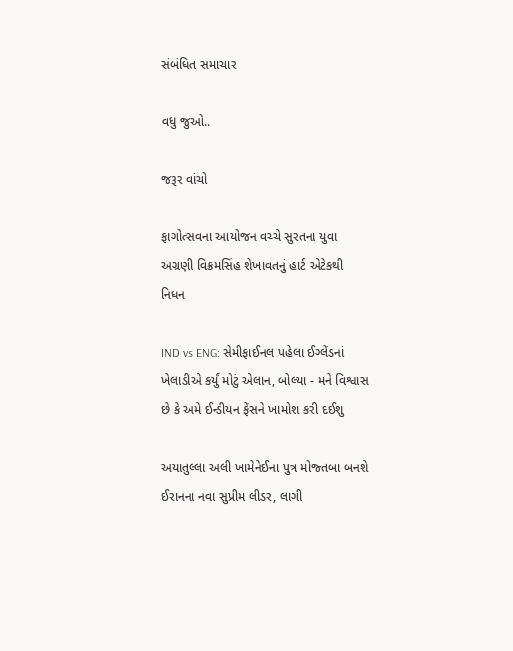સંબંધિત સમાચાર

વધુ જુઓ..

જરૂર વાંચો

ફાગોત્સવના આયોજન વચ્ચે સુરતના યુવા અગ્રણી વિક્રમસિંહ શેખાવતનું હાર્ટ એટેકથી નિધન

IND vs ENG: સેમીફાઈનલ પહેલા ઈગ્લેંડનાં ખેલાડીએ કર્યું મોટું એલાન, બોલ્યા - મને વિશ્વાસ છે કે અમે ઈન્ડીયન ફેંસને ખામોશ કરી દઈશુ

અયાતુલ્લા અલી ખામેનેઈના પુત્ર મોજ્તબા બનશે ઈરાનના નવા સુપ્રીમ લીડર, લાગી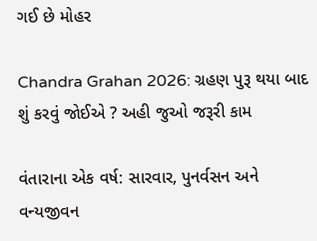ગઈ છે મોહર

Chandra Grahan 2026: ગ્રહણ પુરૂ થયા બાદ શું કરવું જોઈએ ? અહી જુઓ જરૂરી કામ

વંતારાના એક વર્ષ: સારવાર, પુનર્વસન અને વન્યજીવન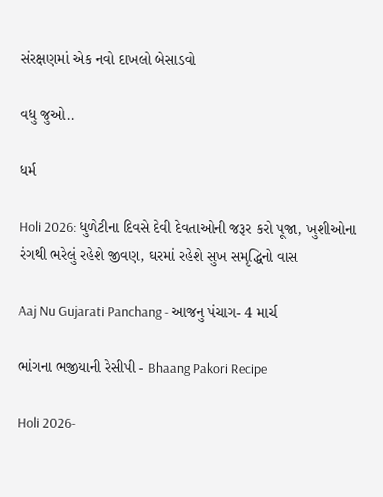સંરક્ષણમાં એક નવો દાખલો બેસાડવો

વધુ જુઓ..

ધર્મ

Holi 2026: ધુળેટીના દિવસે દેવી દેવતાઓની જરૂર કરો પૂજા, ખુશીઓના રંગથી ભરેલું રહેશે જીવણ, ઘરમાં રહેશે સુખ સમૃદ્ધિનો વાસ

Aaj Nu Gujarati Panchang - આજનુ પંચાગ- 4 માર્ચ

ભાંગના ભજીયાની રેસીપી - Bhaang Pakori Recipe

Holi 2026-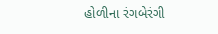હોળીના રંગબેરંગી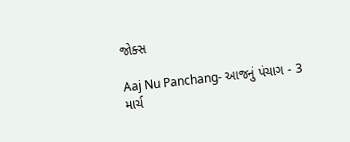જોક્સ

Aaj Nu Panchang- આજનું પંચાગ - 3 માર્ચ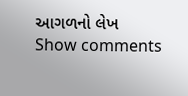આગળનો લેખ
Show comments